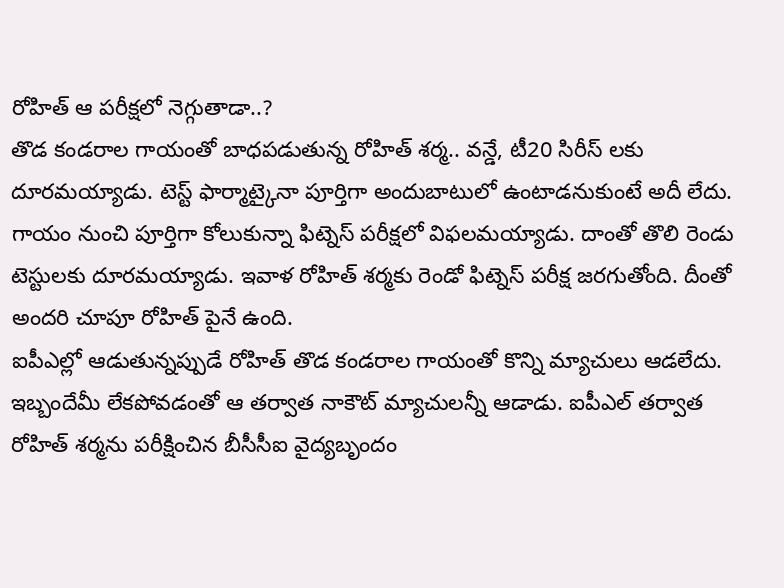రోహిత్ ఆ పరీక్షలో నెగ్గుతాడా..?
తొడ కండరాల గాయంతో బాధపడుతున్న రోహిత్ శర్మ.. వన్డే, టీ20 సిరీస్ లకు దూరమయ్యాడు. టెస్ట్ ఫార్మాట్కైనా పూర్తిగా అందుబాటులో ఉంటాడనుకుంటే అదీ లేదు. గాయం నుంచి పూర్తిగా కోలుకున్నా ఫిట్నెస్ పరీక్షలో విఫలమయ్యాడు. దాంతో తొలి రెండు టెస్టులకు దూరమయ్యాడు. ఇవాళ రోహిత్ శర్మకు రెండో ఫిట్నెస్ పరీక్ష జరగుతోంది. దీంతో అందరి చూపూ రోహిత్ పైనే ఉంది.
ఐపీఎల్లో ఆడుతున్నప్పుడే రోహిత్ తొడ కండరాల గాయంతో కొన్ని మ్యాచులు ఆడలేదు. ఇబ్బందేమీ లేకపోవడంతో ఆ తర్వాత నాకౌట్ మ్యాచులన్నీ ఆడాడు. ఐపీఎల్ తర్వాత రోహిత్ శర్మను పరీక్షించిన బీసీసీఐ వైద్యబృందం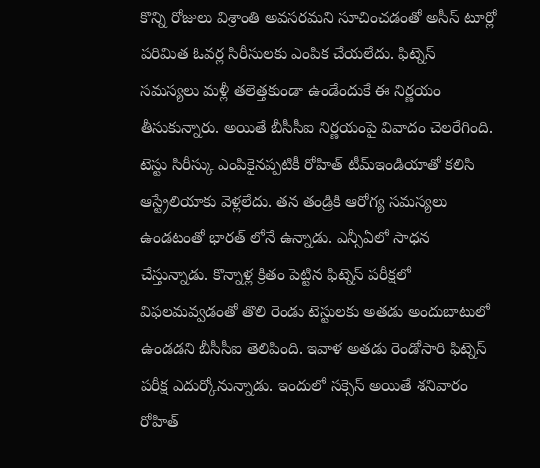కొన్ని రోజులు విశ్రాంతి అవసరమని సూచించడంతో అసీస్ టూర్లో పరిమిత ఓవర్ల సిరీసులకు ఎంపిక చేయలేదు. ఫిట్నెస్ సమస్యలు మళ్లీ తలెత్తకుండా ఉండేందుకే ఈ నిర్ణయం తీసుకున్నారు. అయితే బీసీసీఐ నిర్ణయంపై వివాదం చెలరేగింది.
టెస్టు సిరీస్కు ఎంపికైనప్పటికీ రోహిత్ టీమ్ఇండియాతో కలిసి ఆస్ట్రేలియాకు వెళ్లలేదు. తన తండ్రికి ఆరోగ్య సమస్యలు ఉండటంతో భారత్ లోనే ఉన్నాడు. ఎన్సీఏలో సాధన చేస్తున్నాడు. కొన్నాళ్ల క్రితం పెట్టిన ఫిట్నెస్ పరీక్షలో విఫలమవ్వడంతో తొలి రెండు టెస్టులకు అతడు అందుబాటులో ఉండడని బీసీసీఐ తెలిపింది. ఇవాళ అతడు రెండోసారి ఫిట్నెస్ పరీక్ష ఎదుర్కోనున్నాడు. ఇందులో సక్సెస్ అయితే శనివారం రోహిత్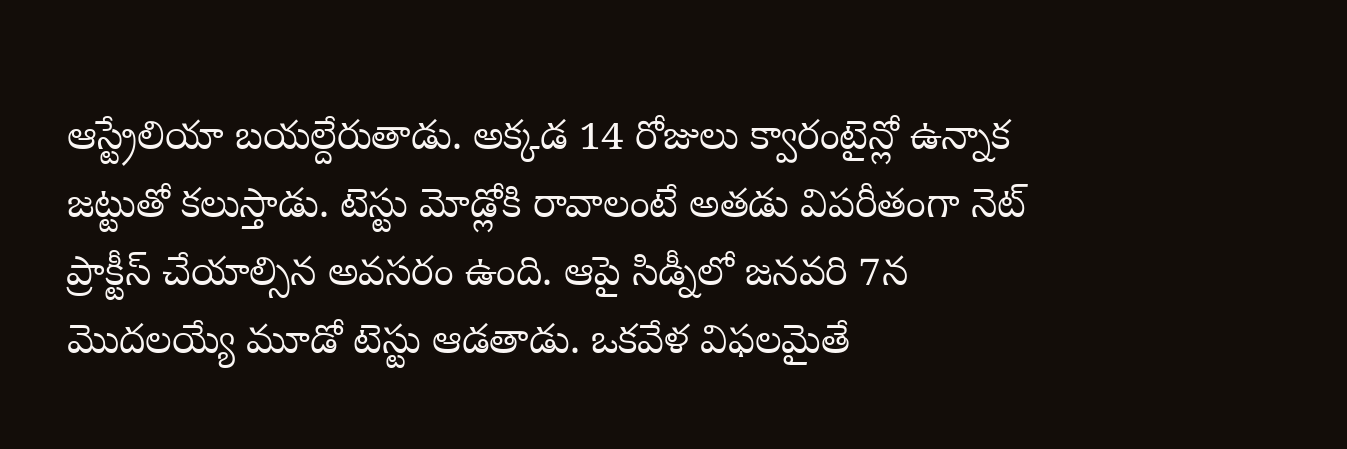ఆస్ట్రేలియా బయల్దేరుతాడు. అక్కడ 14 రోజులు క్వారంటైన్లో ఉన్నాక జట్టుతో కలుస్తాడు. టెస్టు మోడ్లోకి రావాలంటే అతడు విపరీతంగా నెట్ ప్రాక్టీస్ చేయాల్సిన అవసరం ఉంది. ఆపై సిడ్నీలో జనవరి 7న మొదలయ్యే మూడో టెస్టు ఆడతాడు. ఒకవేళ విఫలమైతే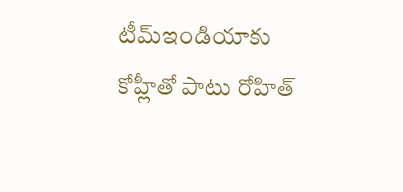టీమ్ఇండియాకు కోహ్లీతో పాటు రోహిత్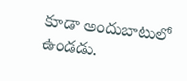కూడా అందుబాటులో ఉండడు.